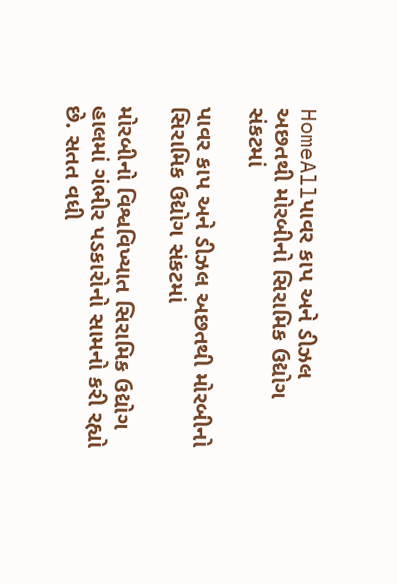HomeAllપાવર કાપ અને ડીઝલ અછતથી મોરબીનો સિરામિક ઉદ્યોગ સંકટમાં

પાવર કાપ અને ડીઝલ અછતથી મોરબીનો સિરામિક ઉદ્યોગ સંકટમાં

મોરબીનો વિશ્વવિખ્યાત સિરામિક ઉદ્યોગ હાલમાં ગંભીર પડકારોનો સામનો કરી રહ્યો છે. સતત વધી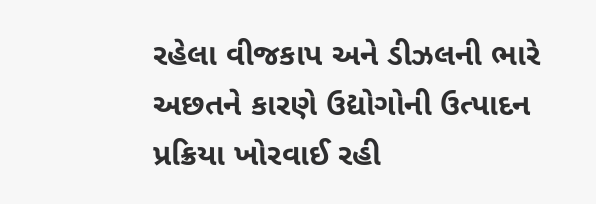રહેલા વીજકાપ અને ડીઝલની ભારે અછતને કારણે ઉદ્યોગોની ઉત્પાદન પ્રક્રિયા ખોરવાઈ રહી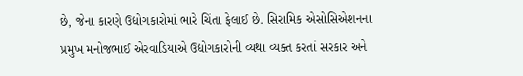છે, જેના કારણે ઉદ્યોગકારોમાં ભારે ચિંતા ફેલાઈ છે. સિરામિક એસોસિએશનના પ્રમુખ મનોજભાઈ એરવાડિયાએ ઉદ્યોગકારોની વ્યથા વ્યક્ત કરતાં સરકાર અને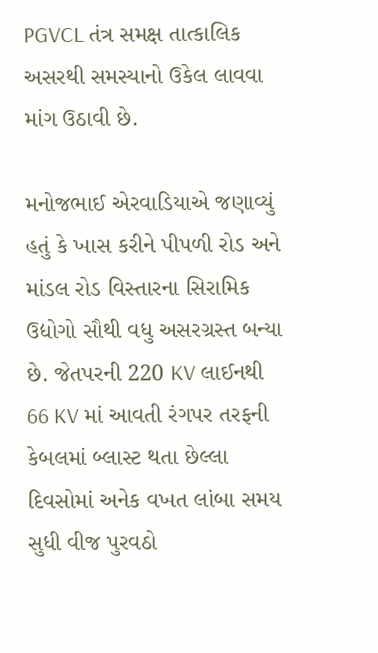PGVCL તંત્ર સમક્ષ તાત્કાલિક અસરથી સમસ્યાનો ઉકેલ લાવવા માંગ ઉઠાવી છે.

મનોજભાઈ એરવાડિયાએ જણાવ્યું હતું કે ખાસ કરીને પીપળી રોડ અને માંડલ રોડ વિસ્તારના સિરામિક ઉદ્યોગો સૌથી વધુ અસરગ્રસ્ત બન્યા છે. જેતપરની 220 KV લાઈનથી 66 KV માં આવતી રંગપર તરફની કેબલમાં બ્લાસ્ટ થતા છેલ્લા દિવસોમાં અનેક વખત લાંબા સમય સુધી વીજ પુરવઠો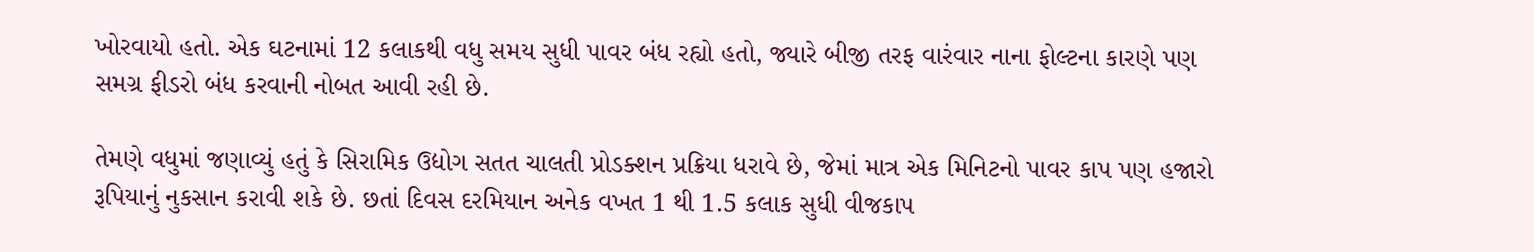ખોરવાયો હતો. એક ઘટનામાં 12 કલાકથી વધુ સમય સુધી પાવર બંધ રહ્યો હતો, જ્યારે બીજી તરફ વારંવાર નાના ફોલ્ટના કારણે પણ સમગ્ર ફીડરો બંધ કરવાની નોબત આવી રહી છે.

તેમણે વધુમાં જણાવ્યું હતું કે સિરામિક ઉદ્યોગ સતત ચાલતી પ્રોડક્શન પ્રક્રિયા ધરાવે છે, જેમાં માત્ર એક મિનિટનો પાવર કાપ પણ હજારો રૂપિયાનું નુકસાન કરાવી શકે છે. છતાં દિવસ દરમિયાન અનેક વખત 1 થી 1.5 કલાક સુધી વીજકાપ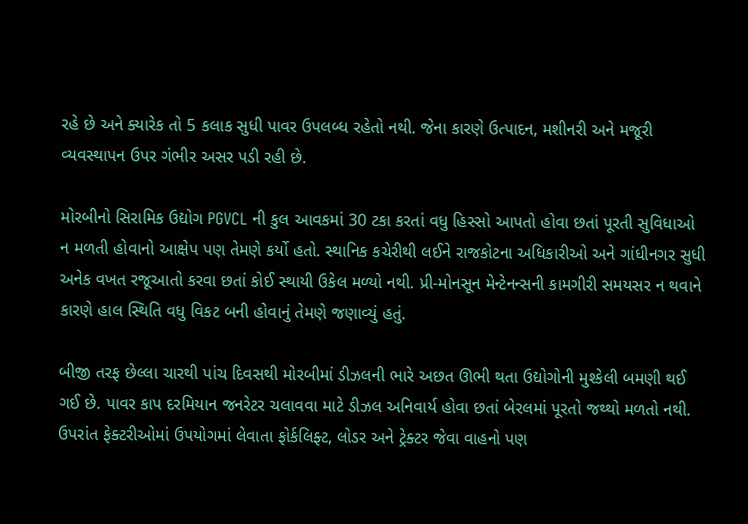રહે છે અને ક્યારેક તો 5 કલાક સુધી પાવર ઉપલબ્ધ રહેતો નથી. જેના કારણે ઉત્પાદન, મશીનરી અને મજૂરી વ્યવસ્થાપન ઉપર ગંભીર અસર પડી રહી છે.

મોરબીનો સિરામિક ઉદ્યોગ PGVCL ની કુલ આવકમાં 30 ટકા કરતાં વધુ હિસ્સો આપતો હોવા છતાં પૂરતી સુવિધાઓ ન મળતી હોવાનો આક્ષેપ પણ તેમણે કર્યો હતો. સ્થાનિક કચેરીથી લઈને રાજકોટના અધિકારીઓ અને ગાંધીનગર સુધી અનેક વખત રજૂઆતો કરવા છતાં કોઈ સ્થાયી ઉકેલ મળ્યો નથી. પ્રી-મોનસૂન મેન્ટેનન્સની કામગીરી સમયસર ન થવાને કારણે હાલ સ્થિતિ વધુ વિકટ બની હોવાનું તેમણે જણાવ્યું હતું.

બીજી તરફ છેલ્લા ચારથી પાંચ દિવસથી મોરબીમાં ડીઝલની ભારે અછત ઊભી થતા ઉદ્યોગોની મુશ્કેલી બમણી થઈ ગઈ છે. પાવર કાપ દરમિયાન જનરેટર ચલાવવા માટે ડીઝલ અનિવાર્ય હોવા છતાં બેરલમાં પૂરતો જથ્થો મળતો નથી. ઉપરાંત ફેક્ટરીઓમાં ઉપયોગમાં લેવાતા ફોર્કલિફ્ટ, લોડર અને ટ્રેક્ટર જેવા વાહનો પણ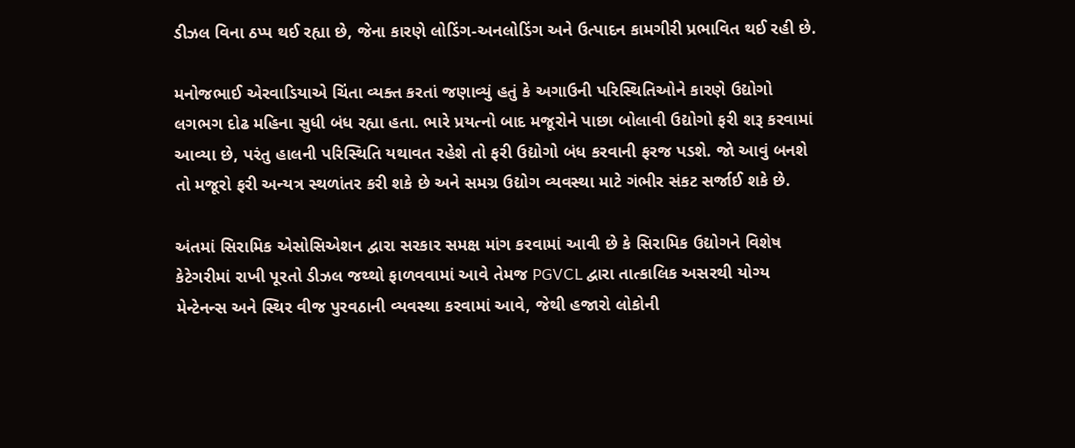ડીઝલ વિના ઠપ્પ થઈ રહ્યા છે, જેના કારણે લોડિંગ-અનલોડિંગ અને ઉત્પાદન કામગીરી પ્રભાવિત થઈ રહી છે.

મનોજભાઈ એરવાડિયાએ ચિંતા વ્યક્ત કરતાં જણાવ્યું હતું કે અગાઉની પરિસ્થિતિઓને કારણે ઉદ્યોગો લગભગ દોઢ મહિના સુધી બંધ રહ્યા હતા. ભારે પ્રયત્નો બાદ મજૂરોને પાછા બોલાવી ઉદ્યોગો ફરી શરૂ કરવામાં આવ્યા છે, પરંતુ હાલની પરિસ્થિતિ યથાવત રહેશે તો ફરી ઉદ્યોગો બંધ કરવાની ફરજ પડશે. જો આવું બનશે તો મજૂરો ફરી અન્યત્ર સ્થળાંતર કરી શકે છે અને સમગ્ર ઉદ્યોગ વ્યવસ્થા માટે ગંભીર સંકટ સર્જાઈ શકે છે.

અંતમાં સિરામિક એસોસિએશન દ્વારા સરકાર સમક્ષ માંગ કરવામાં આવી છે કે સિરામિક ઉદ્યોગને વિશેષ કેટેગરીમાં રાખી પૂરતો ડીઝલ જથ્થો ફાળવવામાં આવે તેમજ PGVCL દ્વારા તાત્કાલિક અસરથી યોગ્ય મેન્ટેનન્સ અને સ્થિર વીજ પુરવઠાની વ્યવસ્થા કરવામાં આવે, જેથી હજારો લોકોની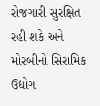રોજગારી સુરક્ષિત રહી શકે અને મોરબીનો સિરામિક ઉદ્યોગ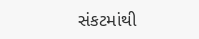સંકટમાંથી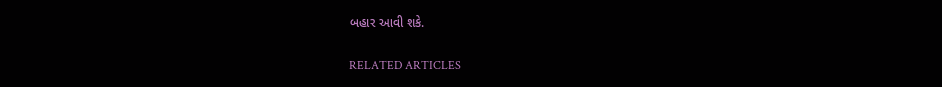બહાર આવી શકે.

RELATED ARTICLES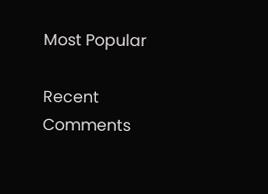Most Popular

Recent Comments